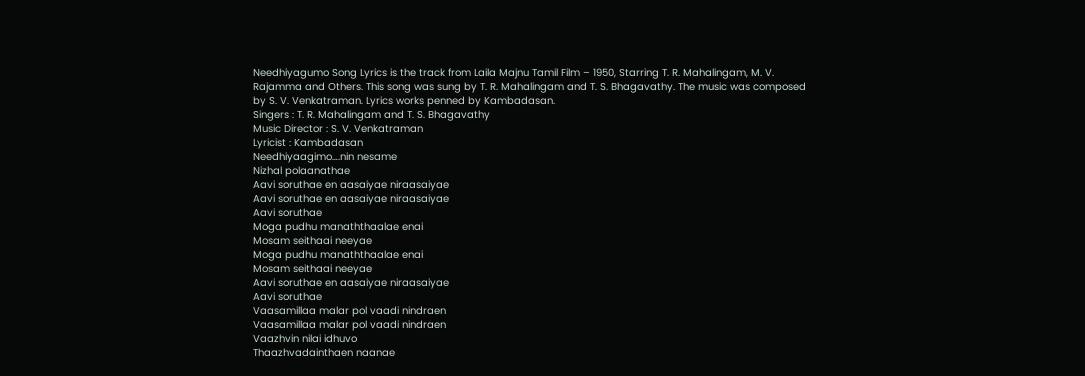Needhiyagumo Song Lyrics is the track from Laila Majnu Tamil Film – 1950, Starring T. R. Mahalingam, M. V. Rajamma and Others. This song was sung by T. R. Mahalingam and T. S. Bhagavathy. The music was composed by S. V. Venkatraman. Lyrics works penned by Kambadasan.
Singers : T. R. Mahalingam and T. S. Bhagavathy
Music Director : S. V. Venkatraman
Lyricist : Kambadasan
Needhiyaagimo….nin nesame
Nizhal polaanathae
Aavi soruthae en aasaiyae niraasaiyae
Aavi soruthae en aasaiyae niraasaiyae
Aavi soruthae
Moga pudhu manaththaalae enai
Mosam seithaai neeyae
Moga pudhu manaththaalae enai
Mosam seithaai neeyae
Aavi soruthae en aasaiyae niraasaiyae
Aavi soruthae
Vaasamillaa malar pol vaadi nindraen
Vaasamillaa malar pol vaadi nindraen
Vaazhvin nilai idhuvo
Thaazhvadainthaen naanae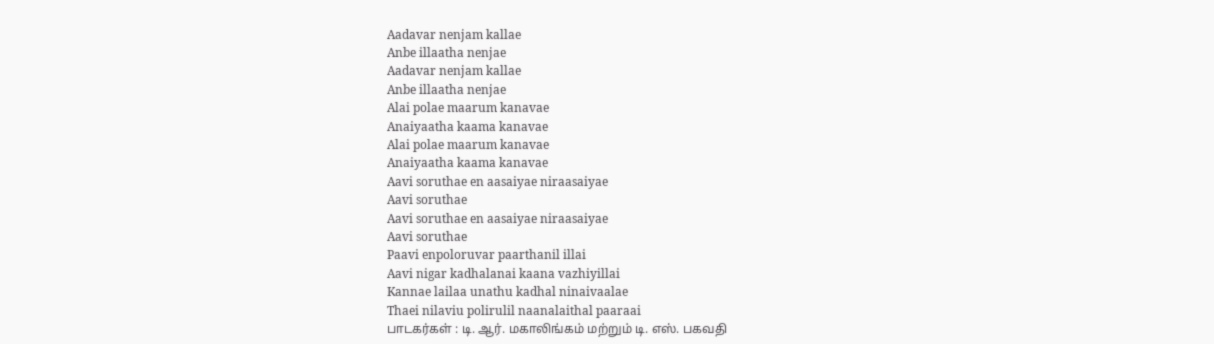Aadavar nenjam kallae
Anbe illaatha nenjae
Aadavar nenjam kallae
Anbe illaatha nenjae
Alai polae maarum kanavae
Anaiyaatha kaama kanavae
Alai polae maarum kanavae
Anaiyaatha kaama kanavae
Aavi soruthae en aasaiyae niraasaiyae
Aavi soruthae
Aavi soruthae en aasaiyae niraasaiyae
Aavi soruthae
Paavi enpoloruvar paarthanil illai
Aavi nigar kadhalanai kaana vazhiyillai
Kannae lailaa unathu kadhal ninaivaalae
Thaei nilaviu polirulil naanalaithal paaraai
பாடகர்கள் : டி. ஆர். மகாலிங்கம் மற்றும் டி. எஸ். பகவதி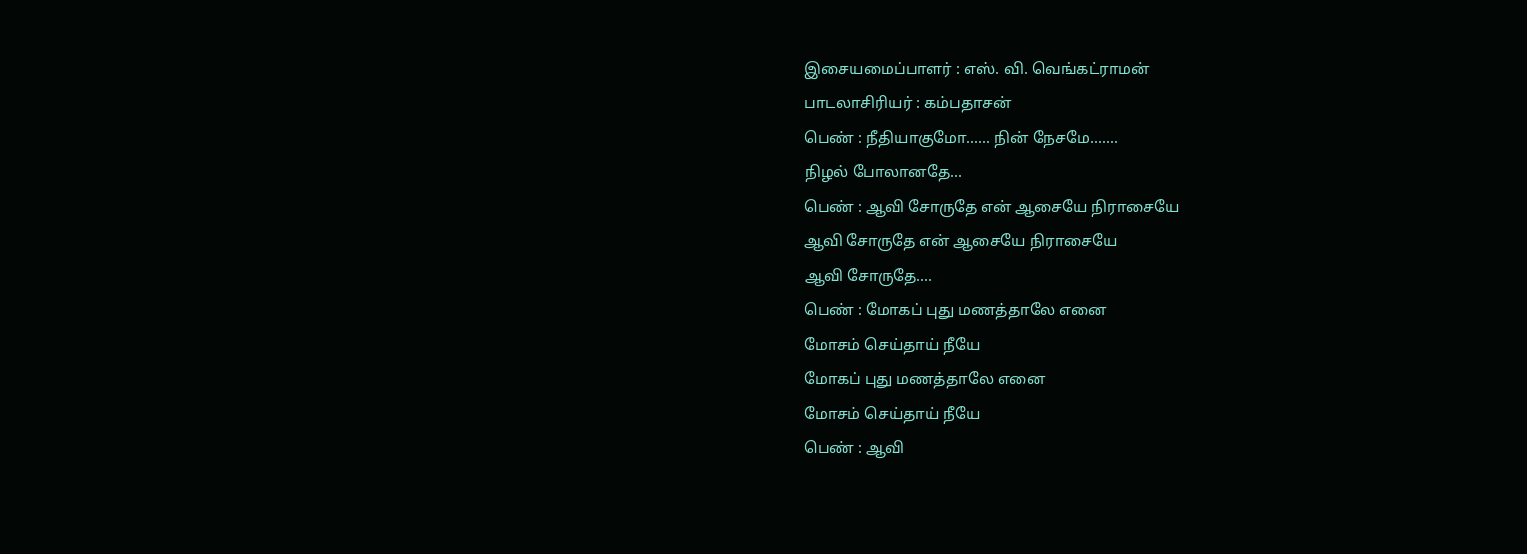இசையமைப்பாளர் : எஸ். வி. வெங்கட்ராமன்
பாடலாசிரியர் : கம்பதாசன்
பெண் : நீதியாகுமோ...... நின் நேசமே.......
நிழல் போலானதே...
பெண் : ஆவி சோருதே என் ஆசையே நிராசையே
ஆவி சோருதே என் ஆசையே நிராசையே
ஆவி சோருதே....
பெண் : மோகப் புது மணத்தாலே எனை
மோசம் செய்தாய் நீயே
மோகப் புது மணத்தாலே எனை
மோசம் செய்தாய் நீயே
பெண் : ஆவி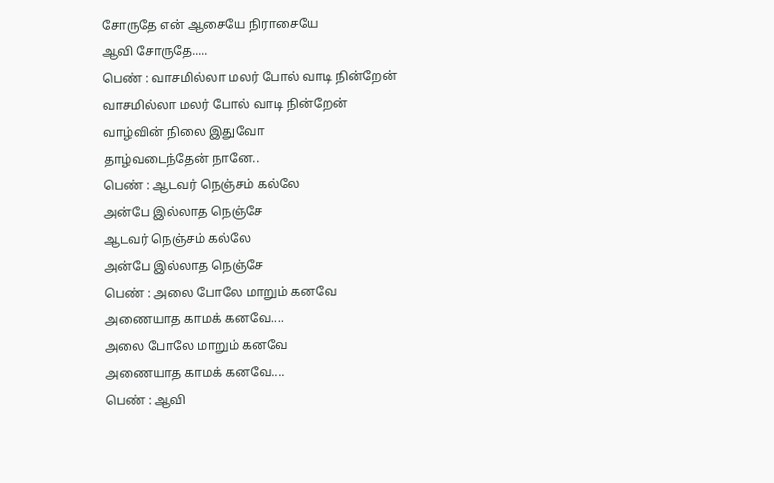சோருதே என் ஆசையே நிராசையே
ஆவி சோருதே.....
பெண் : வாசமில்லா மலர் போல் வாடி நின்றேன்
வாசமில்லா மலர் போல் வாடி நின்றேன்
வாழ்வின் நிலை இதுவோ
தாழ்வடைந்தேன் நானே..
பெண் : ஆடவர் நெஞ்சம் கல்லே
அன்பே இல்லாத நெஞ்சே
ஆடவர் நெஞ்சம் கல்லே
அன்பே இல்லாத நெஞ்சே
பெண் : அலை போலே மாறும் கனவே
அணையாத காமக் கனவே....
அலை போலே மாறும் கனவே
அணையாத காமக் கனவே....
பெண் : ஆவி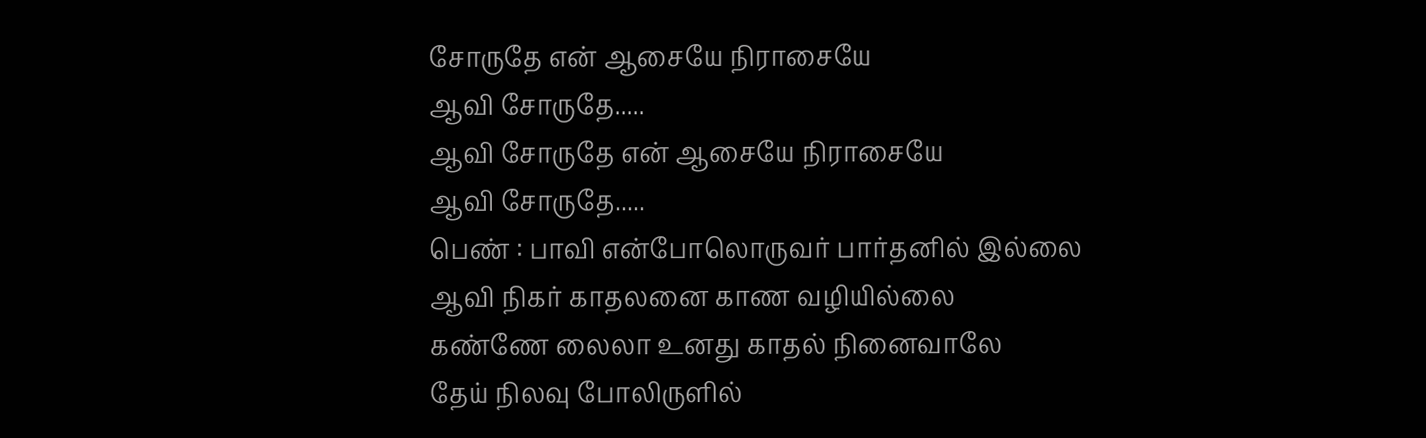சோருதே என் ஆசையே நிராசையே
ஆவி சோருதே.....
ஆவி சோருதே என் ஆசையே நிராசையே
ஆவி சோருதே.....
பெண் : பாவி என்போலொருவர் பார்தனில் இல்லை
ஆவி நிகர் காதலனை காண வழியில்லை
கண்ணே லைலா உனது காதல் நினைவாலே
தேய் நிலவு போலிருளில்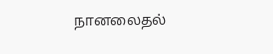நானலைதல்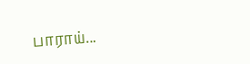பாராய்...